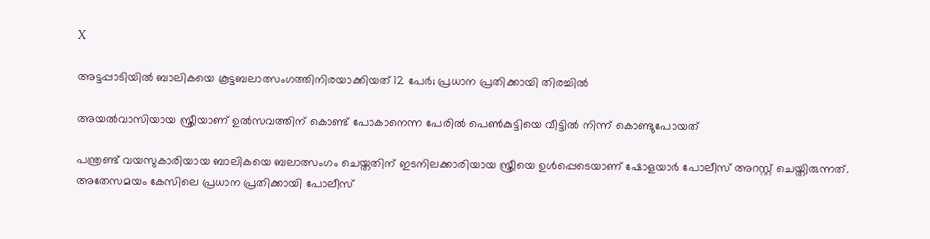X

അട്ടപ്പാടിയില്‍ ബാലികയെ കൂട്ടബലാത്സംഗത്തിനിരയാക്കിയത് 12 പേര്‍; പ്രധാന പ്രതിക്കായി തിരച്ചില്‍

അയല്‍വാസിയായ സ്ത്രീയാണ് ഉല്‍സവത്തിന് കൊണ്ട് പോകാനെന്ന പേരില്‍ പെണ്‍കുട്ടിയെ വീട്ടില്‍ നിന്ന് കൊണ്ടുപോയത്

പന്ത്രണ്ട് വയസുകാരിയായ ബാലികയെ ബലാത്സംഗം ചെയ്തതിന് ഇടനിലക്കാരിയായ സ്ത്രീയെ ഉള്‍പ്പെടെയാണ് ഷോളയാര്‍ പോലീസ് അറസ്റ്റ് ചെയ്തിരുന്നത്. അതേസമയം കേസിലെ പ്രധാന പ്രതിക്കായി പോലീസ്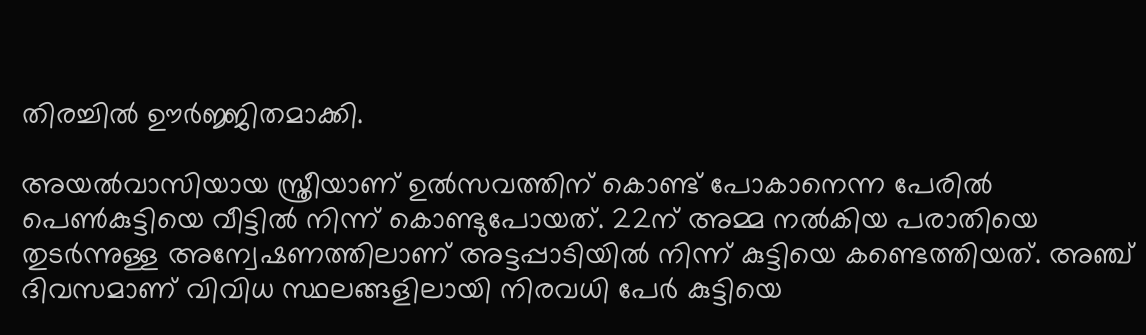തിരച്ചില്‍ ഊര്‍ജ്ജിതമാക്കി.

അയല്‍വാസിയായ സ്ത്രീയാണ് ഉല്‍സവത്തിന് കൊണ്ട് പോകാനെന്ന പേരില്‍ പെണ്‍കുട്ടിയെ വീട്ടില്‍ നിന്ന് കൊണ്ടുപോയത്. 22ന് അമ്മ നല്‍കിയ പരാതിയെ തുടര്‍ന്നുള്ള അന്വേഷണത്തിലാണ് അട്ടപ്പാടിയില്‍ നിന്ന് കുട്ടിയെ കണ്ടെത്തിയത്. അഞ്ച് ദിവസമാണ് വിവിധ സ്ഥലങ്ങളിലായി നിരവധി പേര്‍ കുട്ടിയെ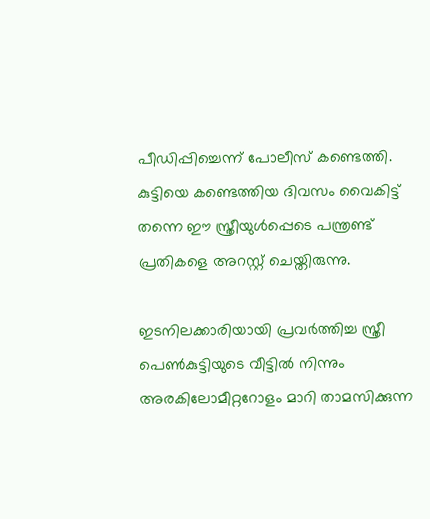പീഡിപ്പിച്ചെന്ന് പോലീസ് കണ്ടെത്തി. കുട്ടിയെ കണ്ടെത്തിയ ദിവസം വൈകിട്ട് തന്നെ ഈ സ്ത്രീയുള്‍പ്പെടെ പന്ത്രണ്ട് പ്രതികളെ അറസ്റ്റ് ചെയ്തിരുന്നു.

ഇടനിലക്കാരിയായി പ്രവര്‍ത്തിച്ച സ്ത്രീ പെണ്‍കുട്ടിയുടെ വീട്ടില്‍ നിന്നും അരകിലോമീറ്ററോളം മാറി താമസിക്കുന്ന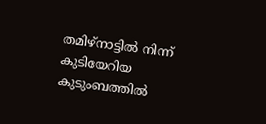തമിഴ്‌നാട്ടില്‍ നിന്ന് കുടിയേറിയ കുടുംബത്തില്‍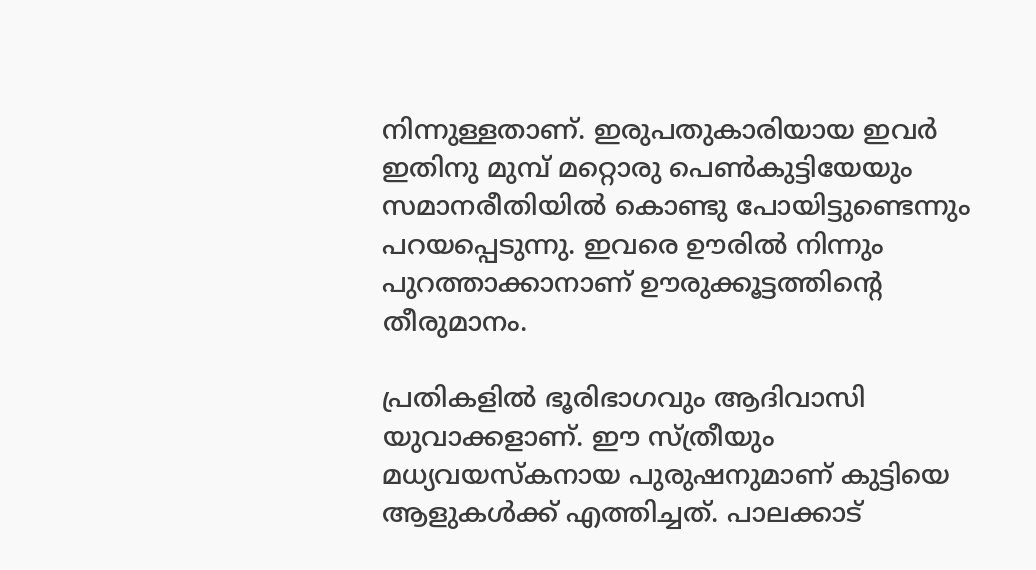നിന്നുള്ളതാണ്. ഇരുപതുകാരിയായ ഇവര്‍ ഇതിനു മുമ്പ് മറ്റൊരു പെണ്‍കുട്ടിയേയും സമാനരീതിയില്‍ കൊണ്ടു പോയിട്ടുണ്ടെന്നും പറയപ്പെടുന്നു. ഇവരെ ഊരില്‍ നിന്നും പുറത്താക്കാനാണ് ഊരുക്കൂട്ടത്തിന്റെ തീരുമാനം.

പ്രതികളില്‍ ഭൂരിഭാഗവും ആദിവാസി യുവാക്കളാണ്. ഈ സ്ത്രീയും മധ്യവയസ്‌കനായ പുരുഷനുമാണ് കുട്ടിയെ ആളുകള്‍ക്ക് എത്തിച്ചത്. പാലക്കാട്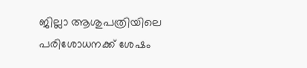ജില്ലാ ആശുപത്രിയിലെ പരിശോധനക്ക് ശേഷം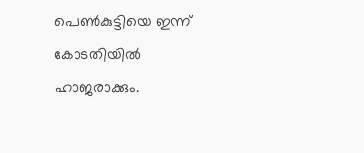പെണ്‍കുട്ടിയെ ഇന്ന് കോടതിയില്‍ ഹാജരാക്കും.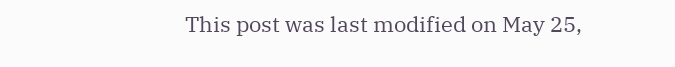This post was last modified on May 25,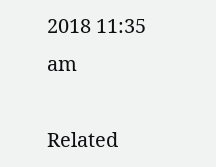2018 11:35 am

Related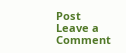Post
Leave a Comment